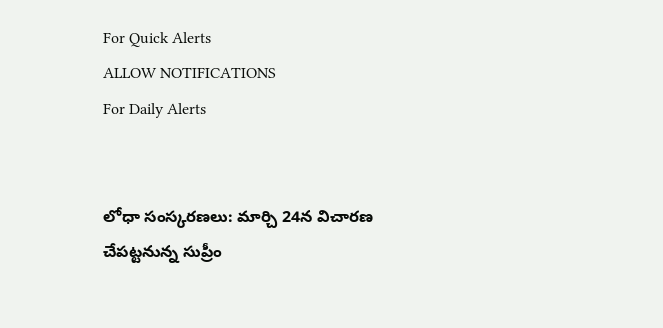For Quick Alerts
ALLOW NOTIFICATIONS
For Daily Alerts


లోధా సంస్కరణలు: మార్చి 24న విచారణ చేపట్టనున్న సుప్రీం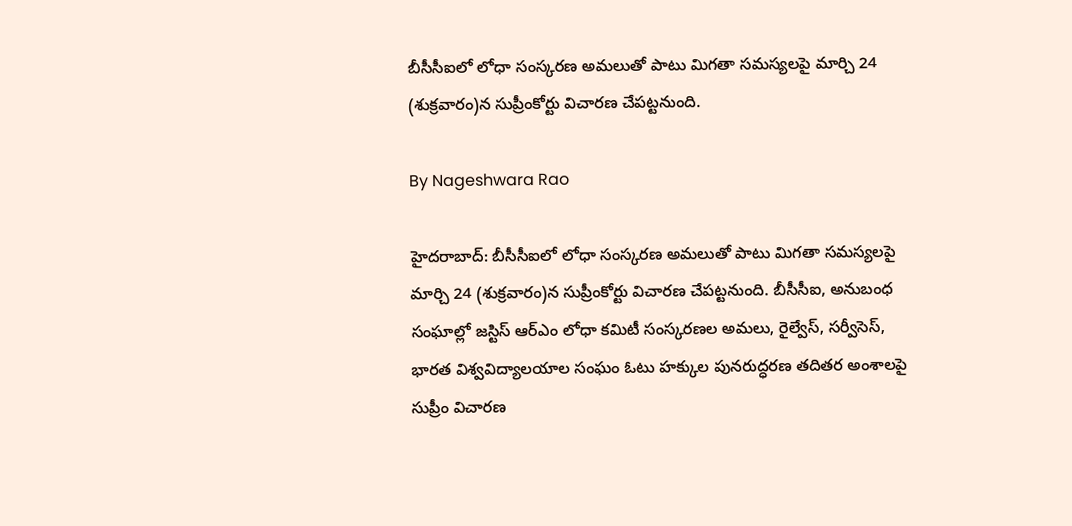బీసీసీఐలో లోధా సంస్కరణ అమలుతో పాటు మిగతా సమస్యలపై మార్చి 24 (శుక్రవారం)న సుప్రీంకోర్టు విచారణ చేపట్టనుంది.

By Nageshwara Rao

హైదరాబాద్: బీసీసీఐలో లోధా సంస్కరణ అమలుతో పాటు మిగతా సమస్యలపై మార్చి 24 (శుక్రవారం)న సుప్రీంకోర్టు విచారణ చేపట్టనుంది. బీసీసీఐ, అనుబంధ సంఘాల్లో జస్టిస్‌ ఆర్‌ఎం లోధా కమిటీ సంస్కరణల అమలు, రైల్వేస్‌, సర్వీసెస్‌, భారత విశ్వవిద్యాలయాల సంఘం ఓటు హక్కుల పునరుద్ధరణ తదితర అంశాలపై సుప్రీం విచారణ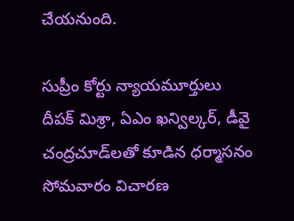చేయనుంది.

సుప్రీం కోర్టు న్యాయమూర్తులు దీపక్‌ మిశ్రా, ఏఎం ఖన్విల్కర్‌, డీవై చంద్రచూడ్‌లతో కూడిన ధర్మాసనం సోమవారం విచారణ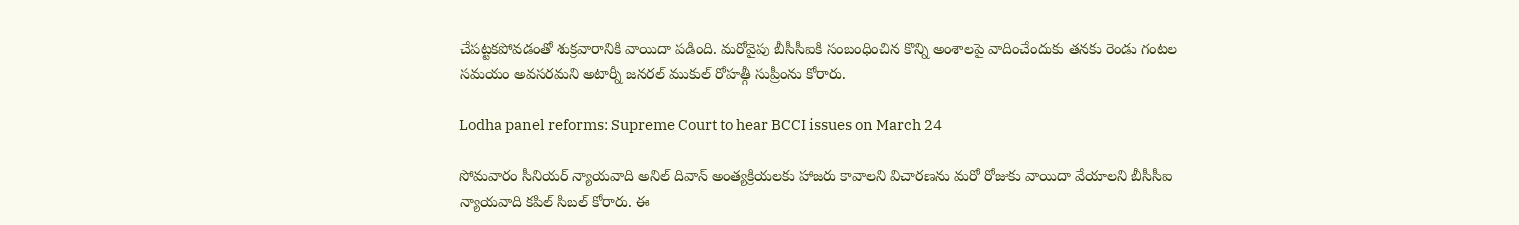చేపట్టకపోవడంతో శుక్రవారానికి వాయిదా పడింది. మరోవైపు బీసీసీఐకి సంబంధించిన కొన్ని అంశాలపై వాదించేందుకు తనకు రెండు గంటల సమయం అవసరమని అటార్నీ జనరల్‌ ముకుల్‌ రోహత్గీ సుప్రీంను కోరారు.

Lodha panel reforms: Supreme Court to hear BCCI issues on March 24

సోమవారం సీనియర్‌ న్యాయవాది అనిల్‌ దివాన్‌ అంత్యక్రియలకు హాజరు కావాలని విచారణను మరో రోజుకు వాయిదా వేయాలని బీసీసీఐ న్యాయవాది కపిల్‌ సిబల్‌ కోరారు. ఈ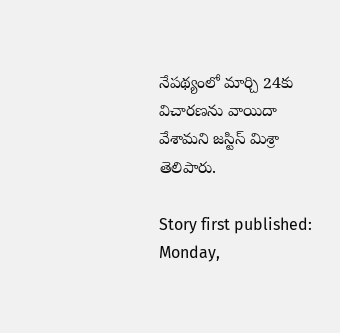నేపథ్యంలో మార్చి 24కు విచారణను వాయిదా వేశామని జస్టిస్ మిశ్రా తెలిపారు.

Story first published: Monday,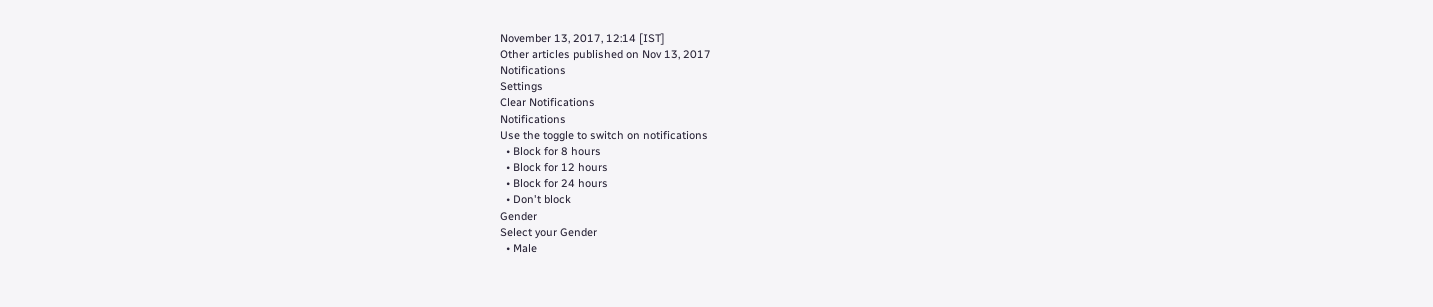November 13, 2017, 12:14 [IST]
Other articles published on Nov 13, 2017
Notifications
Settings
Clear Notifications
Notifications
Use the toggle to switch on notifications
  • Block for 8 hours
  • Block for 12 hours
  • Block for 24 hours
  • Don't block
Gender
Select your Gender
  • Male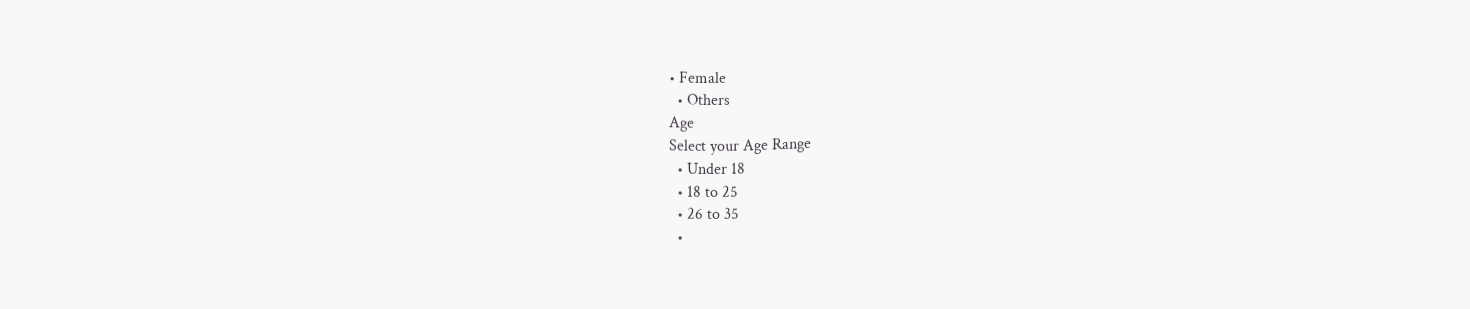• Female
  • Others
Age
Select your Age Range
  • Under 18
  • 18 to 25
  • 26 to 35
  •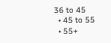36 to 45
  • 45 to 55
  • 55+